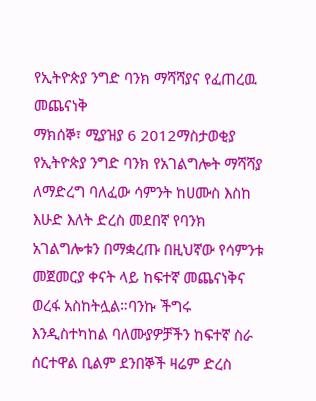የኢትዮጵያ ንግድ ባንክ ማሻሻያና የፈጠረዉ መጨናነቅ
ማክሰኞ፣ ሚያዝያ 6 2012ማስታወቂያ
የኢትዮጵያ ንግድ ባንክ የአገልግሎት ማሻሻያ ለማድረግ ባለፈው ሳምንት ከሀሙስ እስከ እሁድ እለት ድረስ መደበኛ የባንክ አገልግሎቱን በማቋረጡ በዚህኛው የሳምንቱ መጀመርያ ቀናት ላይ ከፍተኛ መጨናነቅና ወረፋ አስከትሏል።ባንኩ ችግሩ እንዲስተካከል ባለሙያዎቻችን ከፍተኛ ስራ ሰርተዋል ቢልም ደንበኞች ዛሬም ድረስ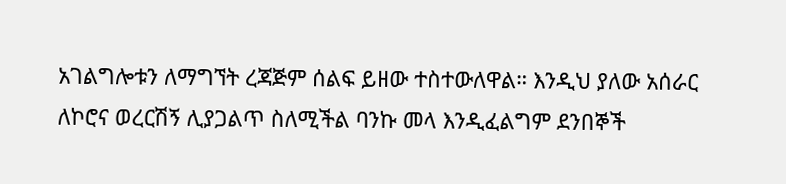አገልግሎቱን ለማግኘት ረጃጅም ሰልፍ ይዘው ተስተውለዋል። እንዲህ ያለው አሰራር ለኮሮና ወረርሽኝ ሊያጋልጥ ስለሚችል ባንኩ መላ እንዲፈልግም ደንበኞች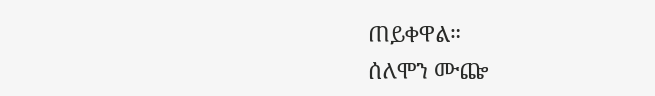ጠይቀዋል።
ሰለሞን ሙጬ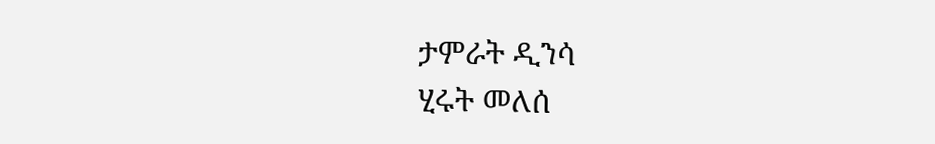ታምራት ዲንሳ
ሂሩት መለሰ